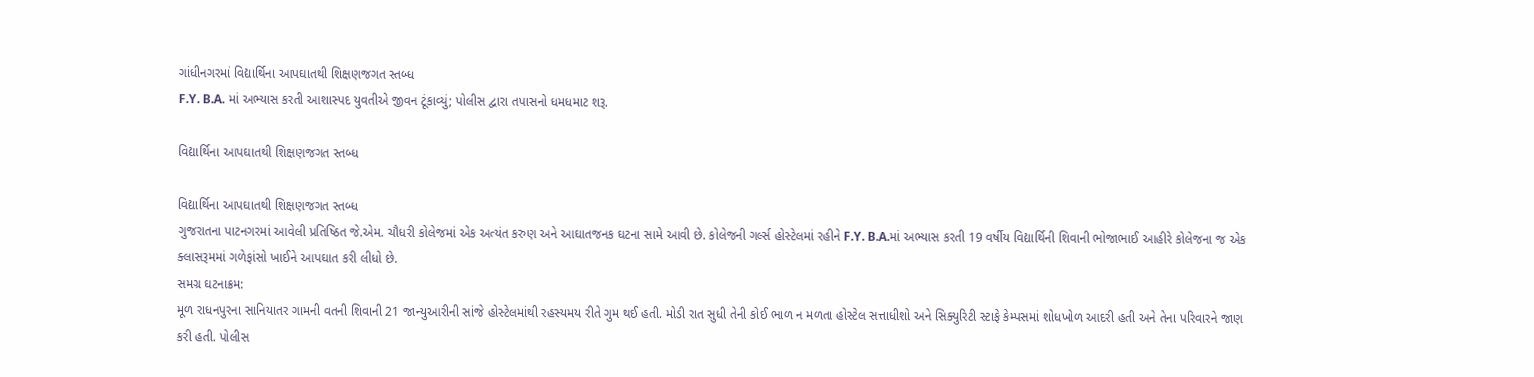ગાંધીનગરમાં વિદ્યાર્થિના આપઘાતથી શિક્ષણજગત સ્તબ્ધ
F.Y. B.A. માં અભ્યાસ કરતી આશાસ્પદ યુવતીએ જીવન ટૂંકાવ્યું; પોલીસ દ્વારા તપાસનો ધમધમાટ શરૂ.

વિદ્યાર્થિના આપઘાતથી શિક્ષણજગત સ્તબ્ધ

વિદ્યાર્થિના આપઘાતથી શિક્ષણજગત સ્તબ્ધ
ગુજરાતના પાટનગરમાં આવેલી પ્રતિષ્ઠિત જે.એમ. ચૌધરી કોલેજમાં એક અત્યંત કરુણ અને આઘાતજનક ઘટના સામે આવી છે. કોલેજની ગર્લ્સ હોસ્ટેલમાં રહીને F.Y. B.A.માં અભ્યાસ કરતી 19 વર્ષીય વિદ્યાર્થિની શિવાની ભોજાભાઈ આહીરે કોલેજના જ એક ક્લાસરૂમમાં ગળેફાંસો ખાઈને આપઘાત કરી લીધો છે.
સમગ્ર ઘટનાક્રમ:
મૂળ રાધનપુરના સાનિયાતર ગામની વતની શિવાની 21 જાન્યુઆરીની સાંજે હોસ્ટેલમાંથી રહસ્યમય રીતે ગુમ થઈ હતી. મોડી રાત સુધી તેની કોઈ ભાળ ન મળતા હોસ્ટેલ સત્તાધીશો અને સિક્યુરિટી સ્ટાફે કેમ્પસમાં શોધખોળ આદરી હતી અને તેના પરિવારને જાણ કરી હતી. પોલીસ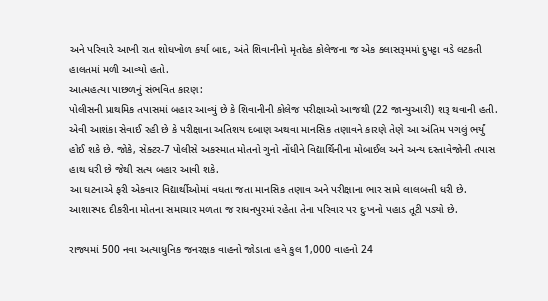અને પરિવારે આખી રાત શોધખોળ કર્યા બાદ, અંતે શિવાનીનો મૃતદેહ કોલેજના જ એક ક્લાસરૂમમાં દુપટ્ટા વડે લટકતી હાલતમાં મળી આવ્યો હતો.
આત્મહત્યા પાછળનું સંભવિત કારણ:
પોલીસની પ્રાથમિક તપાસમાં બહાર આવ્યું છે કે શિવાનીની કોલેજ પરીક્ષાઓ આજથી (22 જાન્યુઆરી) શરૂ થવાની હતી. એવી આશંકા સેવાઈ રહી છે કે પરીક્ષાના અતિશય દબાણ અથવા માનસિક તણાવને કારણે તેણે આ અંતિમ પગલું ભર્યું હોઈ શકે છે. જોકે, સેક્ટર-7 પોલીસે અકસ્માત મોતનો ગુનો નોંધીને વિદ્યાર્થિનીના મોબાઈલ અને અન્ય દસ્તાવેજોની તપાસ હાથ ધરી છે જેથી સત્ય બહાર આવી શકે.
આ ઘટનાએ ફરી એકવાર વિદ્યાર્થીઓમાં વધતા જતા માનસિક તણાવ અને પરીક્ષાના ભાર સામે લાલબત્તી ધરી છે. આશાસ્પદ દીકરીના મોતના સમાચાર મળતા જ રાધનપુરમાં રહેતા તેના પરિવાર પર દુઃખનો પહાડ તૂટી પડ્યો છે.

રાજ્યમાં 500 નવા અત્યાધુનિક જનરક્ષક વાહનો જોડાતા હવે કુલ 1,000 વાહનો 24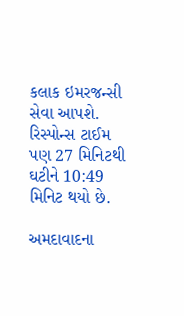કલાક ઇમરજન્સી સેવા આપશે. રિસ્પોન્સ ટાઈમ પણ 27 મિનિટથી ઘટીને 10:49 મિનિટ થયો છે.

અમદાવાદના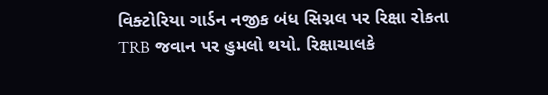વિક્ટોરિયા ગાર્ડન નજીક બંધ સિગ્નલ પર રિક્ષા રોકતા TRB જવાન પર હુમલો થયો. રિક્ષાચાલકે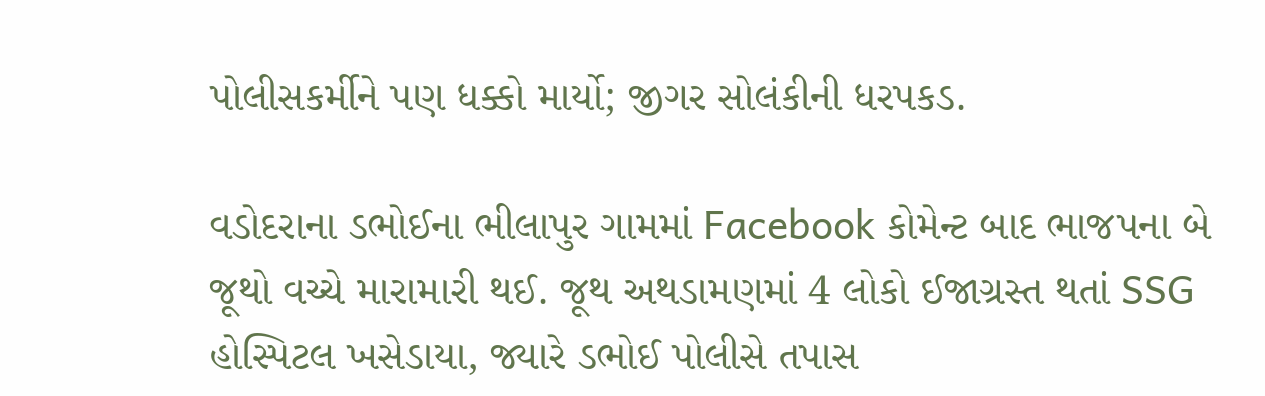પોલીસકર્મીને પણ ધક્કો માર્યો; જીગર સોલંકીની ધરપકડ.

વડોદરાના ડભોઈના ભીલાપુર ગામમાં Facebook કોમેન્ટ બાદ ભાજપના બે જૂથો વચ્ચે મારામારી થઈ. જૂથ અથડામણમાં 4 લોકો ઈજાગ્રસ્ત થતાં SSG હોસ્પિટલ ખસેડાયા, જ્યારે ડભોઈ પોલીસે તપાસ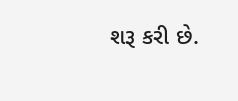શરૂ કરી છે.